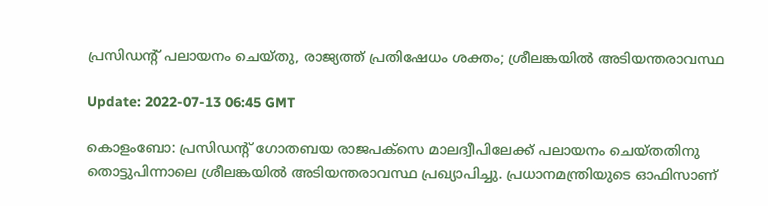പ്രസിഡന്റ് പലായനം ചെയ്തു, രാജ്യത്ത് പ്രതിഷേധം ശക്തം; ശ്രീലങ്കയില്‍ അടിയന്തരാവസ്ഥ

Update: 2022-07-13 06:45 GMT

കൊളംബോ: പ്രസിഡന്റ് ഗോതബയ രാജപക്‌സെ മാലദ്വീപിലേക്ക് പലായനം ചെയ്തതിനു തൊട്ടുപിന്നാലെ ശ്രീലങ്കയില്‍ അടിയന്തരാവസ്ഥ പ്രഖ്യാപിച്ചു. പ്രധാനമന്ത്രിയുടെ ഓഫിസാണ്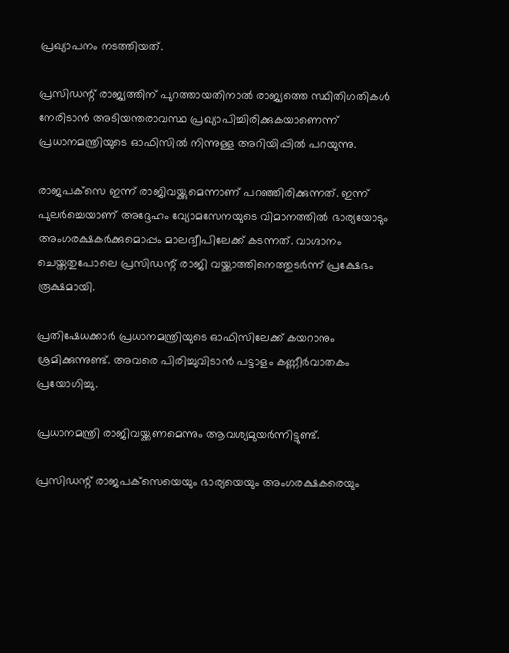പ്രഖ്യാപനം നടത്തിയത്.

പ്രസിഡന്റ് രാജ്യത്തിന് പുറത്തായതിനാല്‍ രാജ്യത്തെ സ്ഥിതിഗതികള്‍ നേരിടാന്‍ അടിയന്തരാവസ്ഥ പ്രഖ്യാപിച്ചിരിക്കുകയാണെന്ന് പ്രധാനമന്ത്രിയുടെ ഓഫിസില്‍ നിന്നുള്ള അറിയിപ്പില്‍ പറയുന്നു.

രാജപക്‌സെ ഇന്ന് രാജിവയ്ക്കുമെന്നാണ് പറഞ്ഞിരിക്കുന്നത്. ഇന്ന് പുലര്‍ച്ചെയാണ് അദ്ദേഹം വ്യോമസേനയുടെ വിമാനത്തില്‍ ഭാര്യയോടും അംഗരക്ഷകര്‍ക്കുമൊപ്പം മാലദ്വീപിലേക്ക് കടന്നത്. വാഗ്ദാനം ചെയ്തതുപോലെ പ്രസിഡന്റ് രാജി വയ്ക്കാത്തിനെത്തുടര്‍ന്ന് പ്രക്ഷേഭം രൂക്ഷമായി.

പ്രതിഷേധക്കാര്‍ പ്രധാനമന്ത്രിയുടെ ഓഫിസിലേക്ക് കയറാനും ശ്രമിക്കുന്നുണ്ട്. അവരെ പിരിച്ചുവിടാന്‍ പട്ടാളം കണ്ണീര്‍വാതകം പ്രയോഗിച്ചു.

പ്രധാനമന്ത്രി രാജിവയ്ക്കണമെന്നും ആവശ്യമുയര്‍ന്നിട്ടുണ്ട്.

പ്രസിഡന്റ് രാജപക്‌സെയെയും ഭാര്യയെയും അംഗരക്ഷകരെയും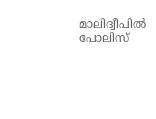മാലിദ്വീപില്‍ പോലിസ്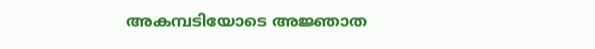അകമ്പടിയോടെ അജ്ഞാത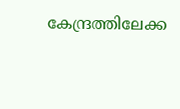കേന്ദ്രത്തിലേക്ക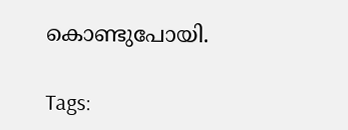കൊണ്ടുപോയി.

Tags: